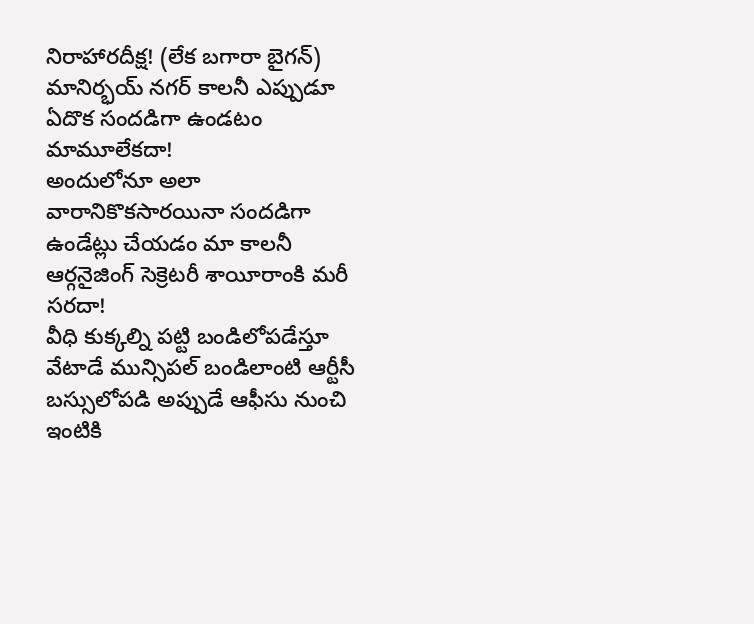నిరాహారదీక్ష! (లేక బగారా బైగన్)
మానిర్భయ్ నగర్ కాలనీ ఎప్పుడూ ఏదొక సందడిగా ఉండటం మామూలేకదా!
అందులోనూ అలా వారానికొకసారయినా సందడిగా ఉండేట్లు చేయడం మా కాలనీ ఆర్గనైజింగ్ సెక్రెటరీ శాయీరాంకి మరీ సరదా!
వీధి కుక్కల్ని పట్టి బండిలోపడేస్తూ వేటాడే మున్సిపల్ బండిలాంటి ఆర్టీసీ బస్సులోపడి అప్పుడే ఆఫీసు నుంచి ఇంటికి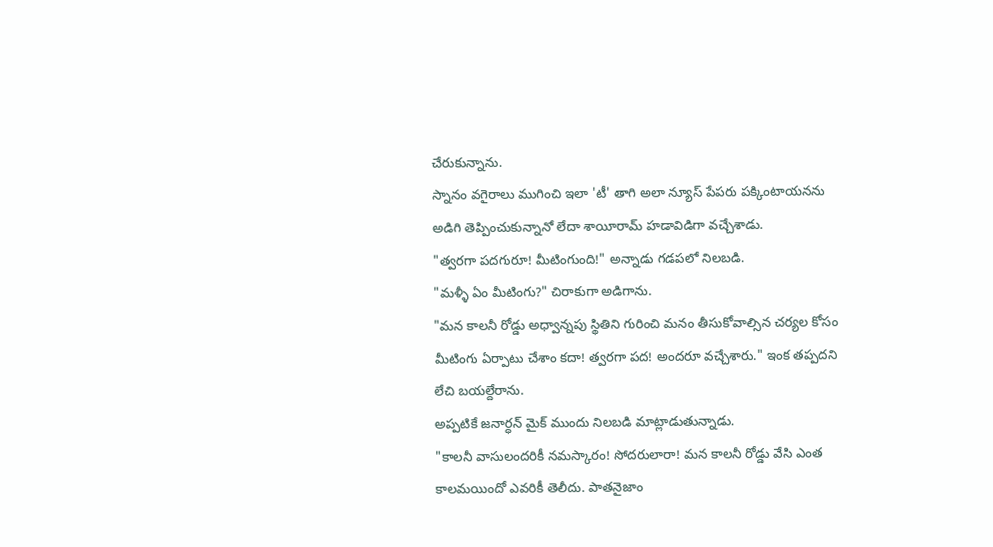చేరుకున్నాను.
స్నానం వగైరాలు ముగించి ఇలా 'టీ' తాగి అలా న్యూస్ పేపరు పక్కింటాయనను అడిగి తెప్పించుకున్నానో లేదా శాయీరామ్ హడావిడిగా వచ్చేశాడు.
"త్వరగా పదగురూ! మీటింగుంది!" అన్నాడు గడపలో నిలబడి.
"మళ్ళీ ఏం మీటింగు?" చిరాకుగా అడిగాను.
"మన కాలనీ రోడ్డు అధ్వాన్నపు స్థితిని గురించి మనం తీసుకోవాల్సిన చర్యల కోసం మీటింగు ఏర్పాటు చేశాం కదా! త్వరగా పద! అందరూ వచ్చేశారు." ఇంక తప్పదని లేచి బయల్దేరాను.
అప్పటికే జనార్ధన్ మైక్ ముందు నిలబడి మాట్లాడుతున్నాడు.
"కాలనీ వాసులందరికీ నమస్కారం! సోదరులారా! మన కాలనీ రోడ్డు వేసి ఎంత కాలమయిందో ఎవరికీ తెలీదు. పాతనైజాం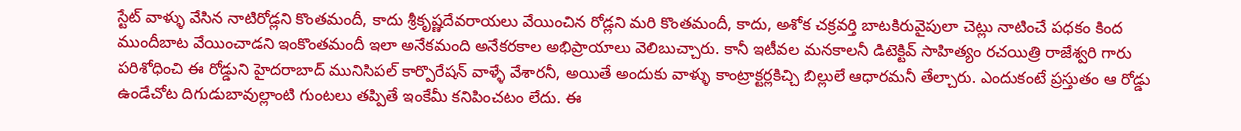స్టేట్ వాళ్ళు వేసిన నాటిరోడ్లని కొంతమందీ, కాదు శ్రీకృష్ణదేవరాయలు వేయించిన రోడ్లని మరి కొంతమందీ, కాదు, అశోక చక్రవర్తి బాటకిరువైపులా చెట్లు నాటించే పధకం కింద ముందీబాట వేయించాడని ఇంకొంతమందీ ఇలా అనేకమంది అనేకరకాల అభిప్రాయాలు వెలిబుచ్చారు. కానీ ఇటీవల మనకాలనీ డిటెక్టివ్ సాహిత్యం రచయిత్రి రాజేశ్వరి గారు పరిశోధించి ఈ రోడ్డుని హైదరాబాద్ మునిసిపల్ కార్పొరేషన్ వాళ్ళే వేశారనీ, అయితే అందుకు వాళ్ళు కాంట్రాక్టర్లకిచ్చి బిల్లులే ఆధారమనీ తేల్చారు. ఎందుకంటే ప్రస్తుతం ఆ రోడ్డు ఉండేచోట దిగుడుబావుల్లాంటి గుంటలు తప్పితే ఇంకేమీ కనిపించటం లేదు. ఈ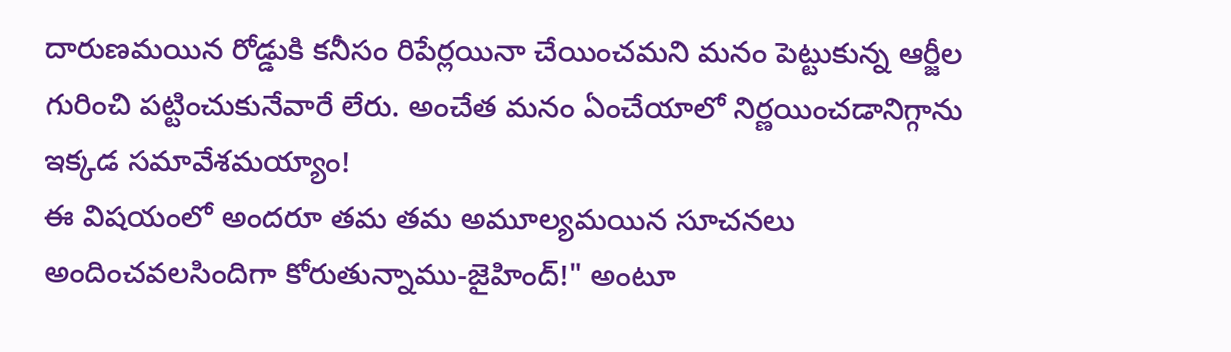దారుణమయిన రోడ్డుకి కనీసం రిపేర్లయినా చేయించమని మనం పెట్టుకున్న ఆర్జీల గురించి పట్టించుకునేవారే లేరు. అంచేత మనం ఏంచేయాలో నిర్ణయించడానిగ్గాను ఇక్కడ సమావేశమయ్యాం!
ఈ విషయంలో అందరూ తమ తమ అమూల్యమయిన సూచనలు అందించవలసిందిగా కోరుతున్నాము-జైహింద్!" అంటూ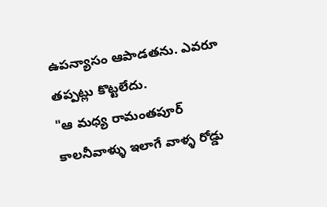ఉపన్యాసం ఆపాడతను. ఎవరూ తప్పట్లు కొట్టలేదు.
"ఆ మధ్య రామంతపూర్ కాలనీవాళ్ళు ఇలాగే వాళ్ళ రోడ్డు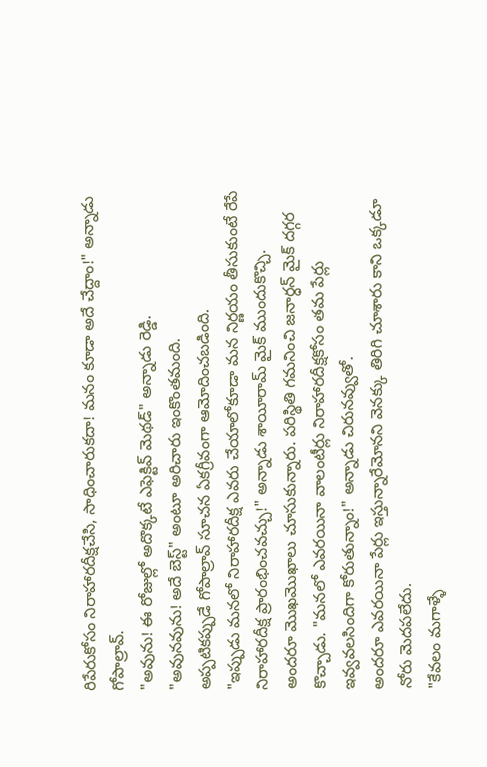రిపేరుకోసం నిరాహారదీక్షచేసి, సాధించారుకదా! మనం కూడా అదే చేద్దాం!" అన్నాడు గోపాల్రావ్.
"అవును! ఈ రోజుల్లో అదొక్కటే ఎఫెక్టివ్ మెథడ్" అన్నాడు రెడ్డి.
"అవునవును! అదే బెస్ట్" అంటూ అరిచారు ఇంకొంతమంది.
అప్పటికప్పుడే గోపాల్రావ్ సూచన ఏకగ్రీవంగా ఆమోదించబడింది.
"ఇప్పుడు మనలో నిరాహారదీక్ష ఎవరు చేయాలోకూడా మన నిర్ణయం తీసుకుంటే రేపే నిరాహారదీక్ష ప్రారంభించవచ్చు!" అన్నాడు శాయీరామ్ మైక్ ముందుకొచ్చి.
అందరూ మొఖమొఖాలు చూసుకున్నారు. పరిస్థితి గమనించి జనార్ధన్ మైక్ దగ్గర కొచ్చాడు. "మనలో ఎవరయినా వాలంటీర్లు నిరాహారదీక్షకోసం తమ పేర్లు ఇవ్వవలసిందిగా కోరుతున్నాం!" అన్నాడు చిరునవ్వుతో.
అందరూ ఎవరయినా పేర్లు ఇస్తున్నారేమోనని వెనక్కు తిరిగి చూశారు కాని ఒక్కడూ నోరు మెదపలేదు.
"కేవలం మగాళ్ళే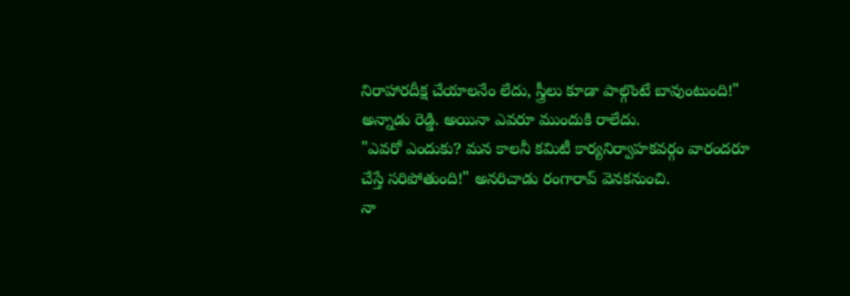నిరాహారదీక్ష చేయాలనేం లేదు, స్త్రీలు కూడా పాల్గొంటే బావుంటుంది!" అన్నాడు రెడ్డి. అయినా ఎవరూ ముందుకి రాలేదు.
"ఎవరో ఎందుకు? మన కాలనీ కమిటీ కార్యనిర్వాహకవర్గం వారందరూ చేస్తే సరిపోతుంది!" అనరిచాడు రంగారావ్ వెనకనుంచి.
నా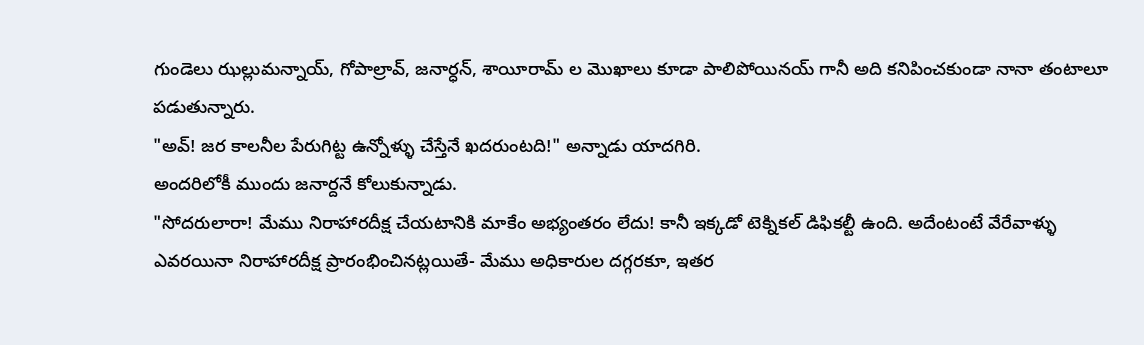గుండెలు ఝల్లుమన్నాయ్, గోపాల్రావ్, జనార్ధన్, శాయీరామ్ ల మొఖాలు కూడా పాలిపోయినయ్ గానీ అది కనిపించకుండా నానా తంటాలూ పడుతున్నారు.
"అవ్! జర కాలనీల పేరుగిట్ట ఉన్నోళ్ళు చేస్తేనే ఖదరుంటది!" అన్నాడు యాదగిరి.
అందరిలోకీ ముందు జనార్దనే కోలుకున్నాడు.
"సోదరులారా! మేము నిరాహారదీక్ష చేయటానికి మాకేం అభ్యంతరం లేదు! కానీ ఇక్కడో టెక్నికల్ డిఫికల్టీ ఉంది. అదేంటంటే వేరేవాళ్ళు ఎవరయినా నిరాహారదీక్ష ప్రారంభించినట్లయితే- మేము అధికారుల దగ్గరకూ, ఇతర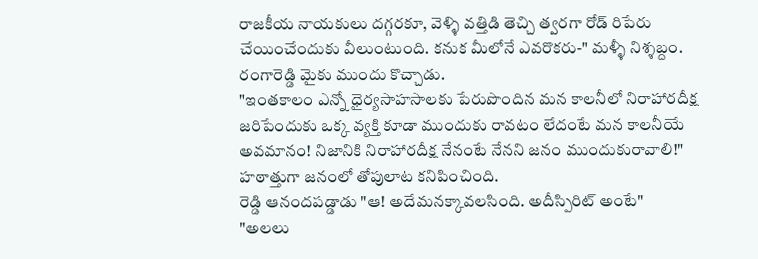రాజకీయ నాయకులు దగ్గరకూ, వెళ్ళి వత్తిడి తెచ్చి త్వరగా రోడ్ రిపేరు చేయించేందుకు వీలుంటుంది. కనుక మీలోనే ఎవరొకరు-" మళ్ళీ నిశ్శబ్దం.
రంగారెడ్డి మైకు ముందు కొచ్చాడు.
"ఇంతకాలం ఎన్నో ధైర్యసాహసాలకు పేరుపొందిన మన కాలనీలో నిరాహారదీక్ష జరిపేందుకు ఒక్క వ్యక్తి కూడా ముందుకు రావటం లేదంటే మన కాలనీయే అవమానం! నిజానికి నిరాహారదీక్ష నేనంటే నేనని జనం ముందుకురావాలి!"
హఠాత్తుగా జనంలో తోపులాట కనిపించింది.
రెడ్డి ఆనందపడ్డాడు "ఆ! అదేమనక్కావలసింది. అదీస్పిరిట్ అంటే"
"అలలు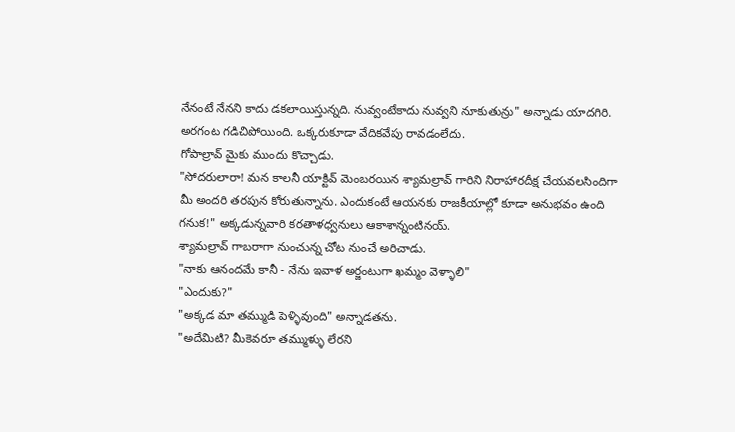నేనంటే నేనని కాదు డకలాయిస్తున్నది. నువ్వంటేకాదు నువ్వని నూకుతున్రు" అన్నాడు యాదగిరి.
అరగంట గడిచిపోయింది. ఒక్కరుకూడా వేదికవేపు రావడంలేదు.
గోపాల్రావ్ మైకు ముందు కొచ్చాడు.
"సోదరులారా! మన కాలనీ యాక్టివ్ మెంబరయిన శ్యామల్రావ్ గారిని నిరాహారదీక్ష చేయవలసిందిగా మీ అందరి తరపున కోరుతున్నాను. ఎందుకంటే ఆయనకు రాజకీయాల్లో కూడా అనుభవం ఉంది గనుక!" అక్కడున్నవారి కరతాళధ్వనులు ఆకాశాన్నంటినయ్.
శ్యామల్రావ్ గాబరాగా నుంచున్న చోట నుంచే అరిచాడు.
"నాకు ఆనందమే కానీ - నేను ఇవాళ అర్జంటుగా ఖమ్మం వెళ్ళాలి"
"ఎందుకు?"
"అక్కడ మా తమ్ముడి పెళ్ళివుంది" అన్నాడతను.
"అదేమిటి? మీకెవరూ తమ్ముళ్ళు లేరని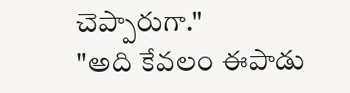చెప్పారుగా."
"అది కేవలం ఈపాడు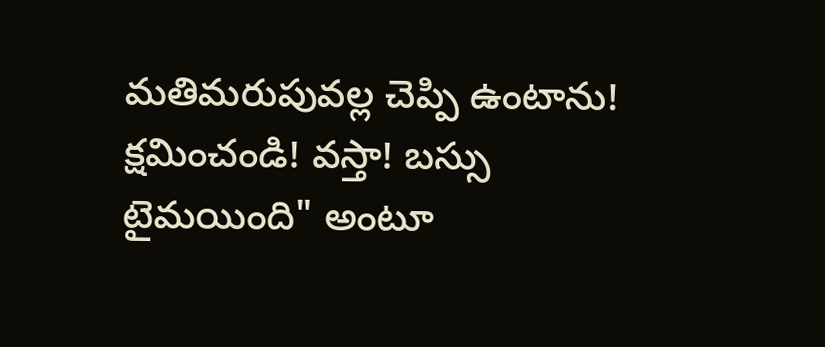మతిమరుపువల్ల చెప్పి ఉంటాను! క్షమించండి! వస్తా! బస్సు టైమయింది" అంటూ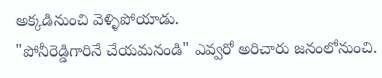అక్కడినుంచి వెళ్ళిపోయాడు.
"పోనీరెడ్డిగారినే చేయమనండి" ఎవ్వరో అరిచారు జనంలోనుంచి.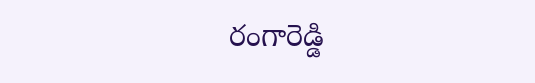రంగారెడ్డి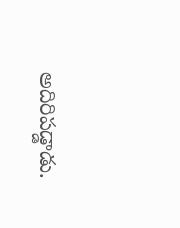అదిరిపడ్డాడు.